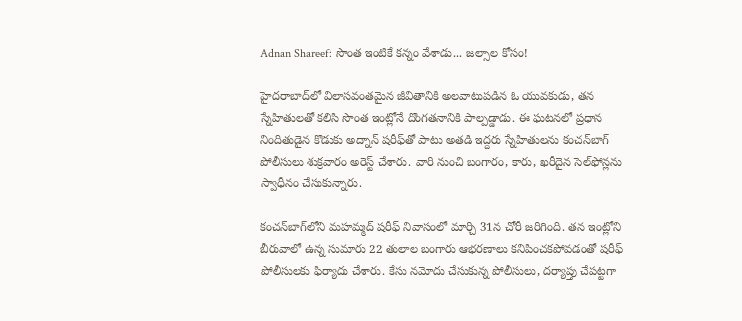Adnan Shareef: సొంత ఇంటికే కన్నం వేశాడు... జల్సాల కోసం!

హైదరాబాద్‌లో విలాసవంతమైన జీవితానికి అలవాటుపడిన ఓ యువకుడు, తన స్నేహితులతో కలిసి సొంత ఇంట్లోనే దొంగతనానికి పాల్పడ్డాడు. ఈ ఘటనలో ప్రధాన నిందితుడైన కొడుకు అద్నాన్ షరీఫ్‌తో పాటు అతడి ఇద్దరు స్నేహితులను కంచన్‌బాగ్‌ పోలీసులు శుక్రవారం అరెస్ట్ చేశారు. వారి నుంచి బంగారం, కారు, ఖరీదైన సెల్‌ఫోన్లను స్వాధీనం చేసుకున్నారు.

కంచన్‌బాగ్‌లోని మహమ్మద్ షరీఫ్ నివాసంలో మార్చి 31న చోరీ జరిగింది. తన ఇంట్లోని బీరువాలో ఉన్న సుమారు 22 తులాల బంగారు ఆభరణాలు కనిపించకపోవడంతో షరీఫ్ పోలీసులకు ఫిర్యాదు చేశారు. కేసు నమోదు చేసుకున్న పోలీసులు, దర్యాప్తు చేపట్టగా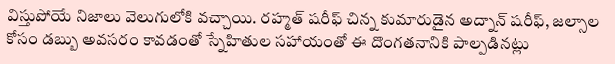విస్తుపోయే నిజాలు వెలుగులోకి వచ్చాయి. రహ్మత్ షరీఫ్ చిన్న కుమారుడైన అద్నాన్ షరీఫ్, జల్సాల కోసం డబ్బు అవసరం కావడంతో స్నేహితుల సహాయంతో ఈ దొంగతనానికి పాల్పడినట్లు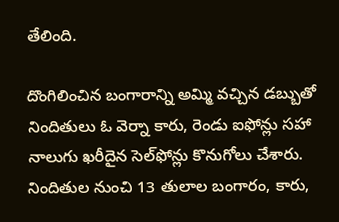తేలింది.

దొంగిలించిన బంగారాన్ని అమ్మి వచ్చిన డబ్బుతో నిందితులు ఓ వెర్నా కారు, రెండు ఐఫోన్లు సహా నాలుగు ఖరీదైన సెల్‌ఫోన్లు కొనుగోలు చేశారు. నిందితుల నుంచి 13 తులాల బంగారం, కారు,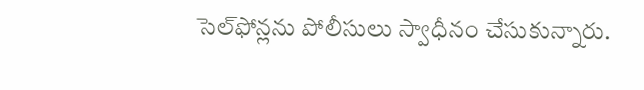సెల్‌ఫోన్లను పోలీసులు స్వాధీనం చేసుకున్నారు.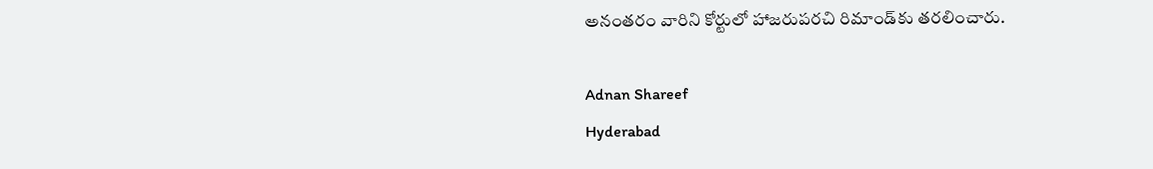అనంతరం వారిని కోర్టులో హాజరుపరచి రిమాండ్‌కు తరలించారు.

Adnan Shareef
Hyderabad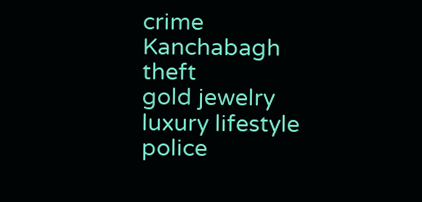crime
Kanchabagh
theft
gold jewelry
luxury lifestyle
police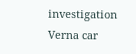investigation
Verna car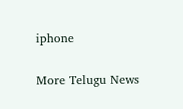iphone

More Telugu News